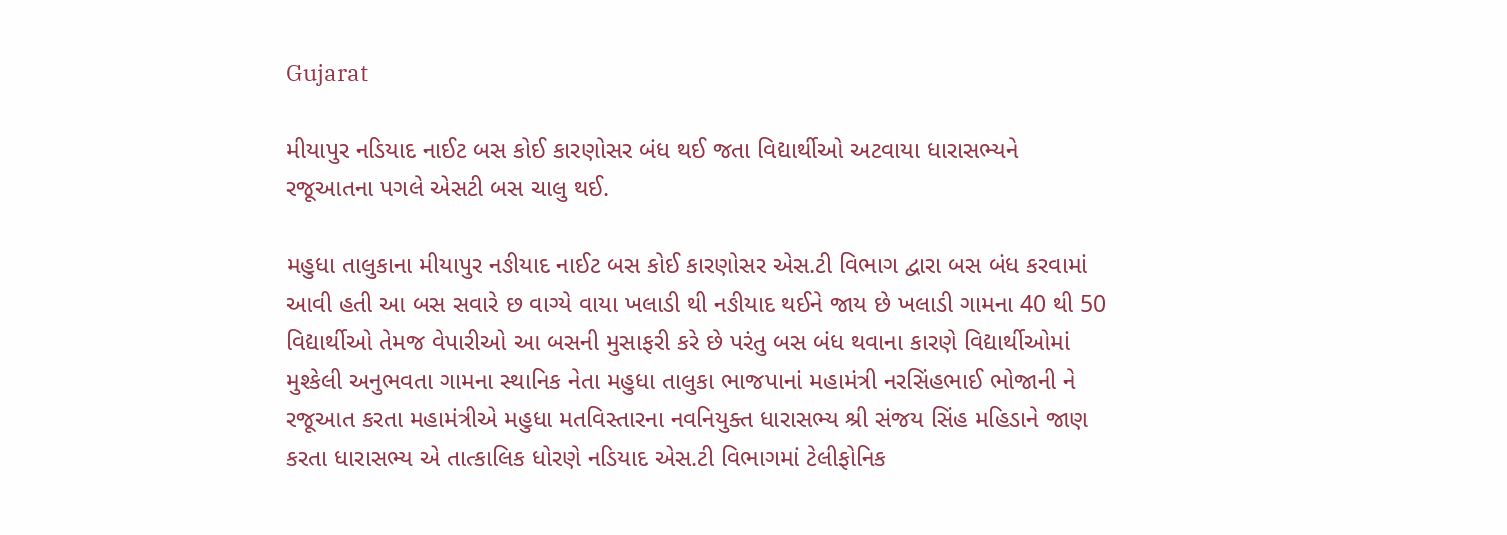Gujarat

મીયાપુર નડિયાદ નાઈટ બસ કોઈ કારણોસર બંધ થઈ જતા વિદ્યાર્થીઓ અટવાયા ધારાસભ્યને રજૂઆતના પગલે એસટી બસ ચાલુ થઈ.

મહુધા તાલુકાના મીયાપુર નઙીયાદ નાઈટ બસ કોઈ કારણોસર એસ.ટી વિભાગ દ્વારા બસ બંધ કરવામાં આવી હતી આ બસ સવારે છ વાગ્યે વાયા ખલાડી થી નઙીયાદ થઈને જાય છે ખલાડી ગામના 40 થી 50 વિદ્યાર્થીઓ તેમજ વેપારીઓ આ બસની મુસાફરી કરે છે પરંતુ બસ બંધ થવાના કારણે વિદ્યાર્થીઓમાં મુશ્કેલી અનુભવતા ગામના સ્થાનિક નેતા મહુધા તાલુકા ભાજપાનાં મહામંત્રી નરસિંહભાઈ ભોજાની ને રજૂઆત કરતા મહામંત્રીએ મહુધા મતવિસ્તારના નવનિયુક્ત ધારાસભ્ય શ્રી સંજય સિંહ મહિડાને જાણ કરતા ધારાસભ્ય એ તાત્કાલિક ધોરણે નડિયાદ એસ.ટી વિભાગમાં ટેલીફોનિક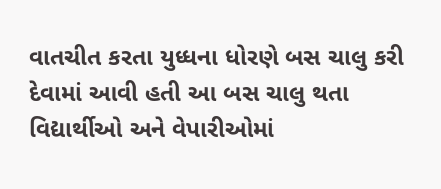વાતચીત કરતા યુધ્ધના ધોરણે બસ ચાલુ કરી દેવામાં આવી હતી આ બસ ચાલુ થતા વિદ્યાર્થીઓ અને વેપારીઓમાં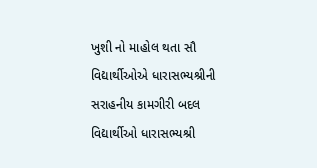ખુશી નો માહોલ થતા સૌ વિદ્યાર્થીઓએ ધારાસભ્યશ્રીની સરાહનીય કામગીરી બદલ વિદ્યાર્થીઓ ધારાસભ્યશ્રી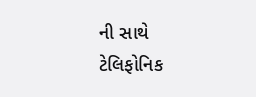ની સાથે ટેલિફોનિક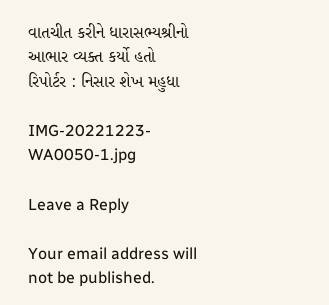વાતચીત કરીને ધારાસભ્યશ્રીનો આભાર વ્યક્ત કર્યો હતો
રિપોર્ટર : નિસાર શેખ મહુધા

IMG-20221223-WA0050-1.jpg

Leave a Reply

Your email address will not be published.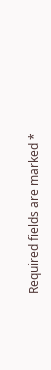Required fields are marked *